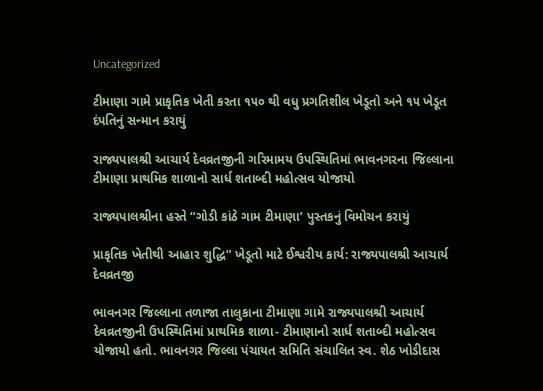Uncategorized

ટીમાણા ગામે પ્રાકૃતિક ખેતી કરતા ૧૫૦ થી વધુ પ્રગતિશીલ ખેડૂતો અને ૧૫ ખેડૂત દંપતિનું સન્માન કરાયું

રાજ્યપાલશ્રી આચાર્ય દેવવ્રતજીની ગરિમામય ઉપસ્થિતિમાં ભાવનગરના જિલ્લાના ટીમાણા પ્રાથમિક શાળાનો સાર્ધ શતાબ્દી મહોત્સવ યોજાયો

રાજ્યપાલશ્રીના હસ્તે “ગોડી કાંઠે ગામ ટીમાણા’ પુસ્તકનું વિમોચન કરાયું

પ્રાકૃતિક ખેતીથી આહાર શુદ્ધિ” ખેડૂતો માટે ઈશ્વરીય કાર્ય: રાજ્યપાલશ્રી આચાર્ય દેવવ્રતજી

ભાવનગર જિલ્લાના તળાજા તાલુકાના ટીમાણા ગામે રાજ્યપાલશ્રી આચાર્ય દેવવ્રતજીની ઉપસ્થિતિમાં પ્રાથમિક શાળા- ટીમાણાનો‌ સાર્ધ શતાબ્દી મહોત્સવ યોજાયો હતો. ભાવનગર જિલ્લા પંચાયત સમિતિ સંચાલિત સ્વ. શેઠ ખોડીદાસ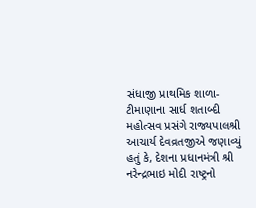સંધાજી પ્રાથમિક શાળા- ટીમાણાના સાર્ધ શતાબ્દી મહોત્સવ પ્રસંગે રાજ્યપાલશ્રી આચાર્ય દેવવ્રતજીએ જણાવ્યું હતું કે, દેશના પ્રધાનમંત્રી શ્રી નરેન્દ્રભાઇ મોદી રાષ્ટ્રનો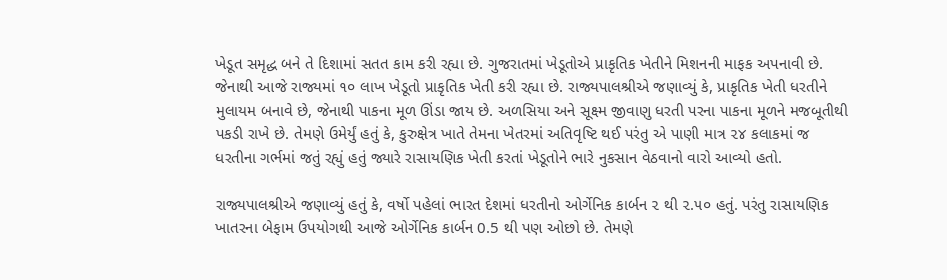ખેડૂત સમૃદ્ધ બને તે દિશામાં સતત કામ કરી રહ્યા છે. ગુજરાતમાં ખેડૂતોએ પ્રાકૃતિક ખેતીને મિશનની માફક અપનાવી છે. જેનાથી આજે રાજ્યમાં ૧૦ લાખ ખેડૂતો પ્રાકૃતિક ખેતી કરી રહ્યા છે. રાજ્યપાલશ્રીએ જણાવ્યું કે, પ્રાકૃતિક ખેતી ધરતીને મુલાયમ બનાવે છે, જેનાથી પાકના મૂળ ઊંડા જાય છે. અળસિયા અને સૂક્ષ્મ જીવાણુ ધરતી પરના પાકના મૂળને મજબૂતીથી પકડી રાખે છે. તેમણે ઉમેર્યું હતું કે, કુરુક્ષેત્ર ખાતે તેમના ખેતરમાં અતિવૃષ્ટિ થઈ પરંતુ એ પાણી માત્ર ૨૪ કલાકમાં જ ધરતીના ગર્ભમાં જતું રહ્યું હતું જ્યારે રાસાયણિક ખેતી કરતાં ખેડૂતોને ભારે નુકસાન વેઠવાનો વારો આવ્યો હતો.

રાજ્યપાલશ્રીએ જણાવ્યું હતું કે, વર્ષો પહેલાં ભારત દેશમાં ધરતીનો ઓર્ગેનિક કાર્બન ૨ થી ૨.૫૦ હતું. પરંતુ રાસાયણિક ખાતરના બેફામ ઉપયોગથી આજે ઓર્ગેનિક કાર્બન 0.5 થી પણ ઓછો છે. તેમણે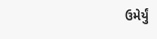ઉમેર્યું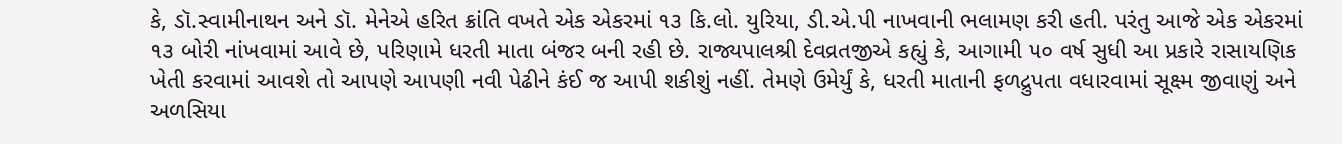કે, ડૉ.સ્વામીનાથન અને ડૉ. મેનેએ હરિત ક્રાંતિ વખતે એક એકરમાં ૧૩ કિ.લો. યુરિયા, ડી.એ.પી નાખવાની ભલામણ કરી હતી. પરંતુ આજે એક એકરમાં ૧૩ બોરી નાંખવામાં આવે છે, પરિણામે ધરતી માતા બંજર બની રહી છે. રાજ્યપાલશ્રી દેવવ્રતજીએ કહ્યું કે, આગામી ૫૦ વર્ષ સુધી આ પ્રકારે રાસાયણિક ખેતી કરવામાં આવશે તો આપણે આપણી નવી પેઢીને કંઈ જ આપી શકીશું નહીં. તેમણે ઉમેર્યું કે, ધરતી માતાની ફળદ્રુપતા વધારવામાં સૂક્ષ્મ જીવાણું અને અળસિયા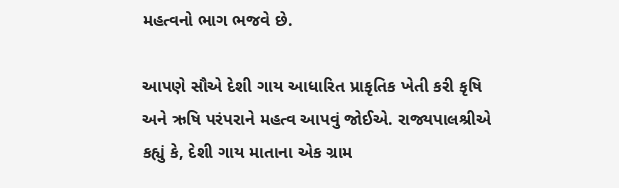મહત્વનો ભાગ ભજવે છે.

આપણે સૌએ દેશી ગાય આધારિત પ્રાકૃતિક ખેતી કરી કૃષિ અને ઋષિ પરંપરાને મહત્વ આપવું જોઈએ. રાજ્યપાલશ્રીએ કહ્યું કે, દેશી ગાય માતાના એક ગ્રામ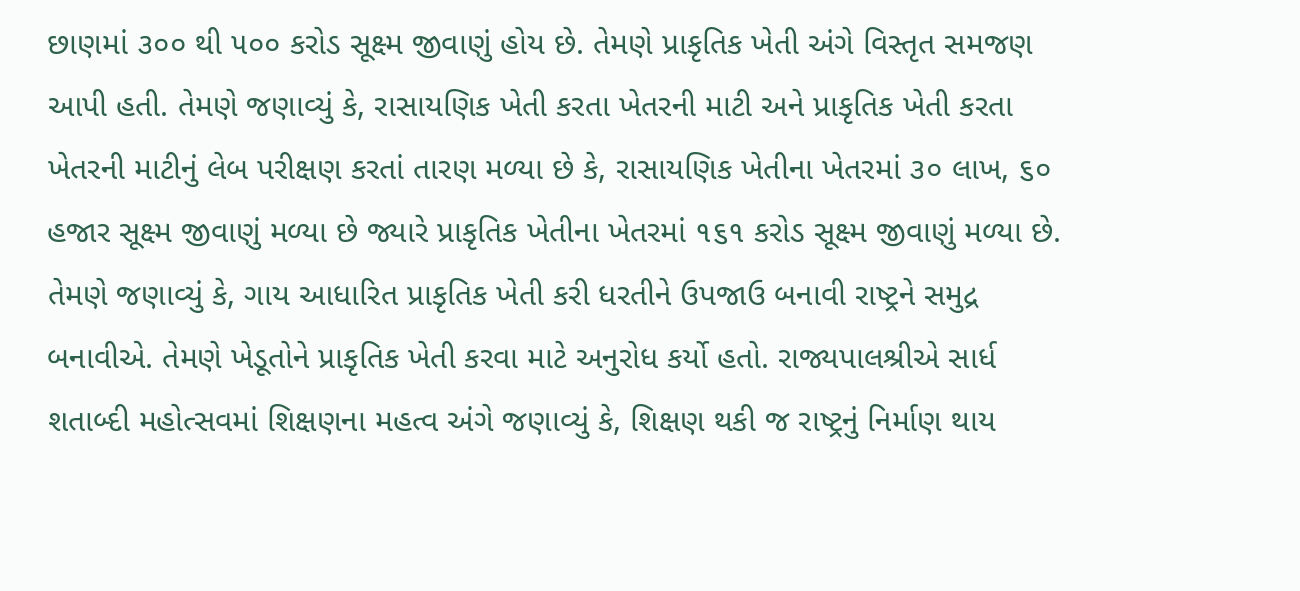છાણમાં ૩૦૦ થી ૫૦૦ કરોડ સૂક્ષ્મ જીવાણું હોય છે. તેમણે પ્રાકૃતિક ખેતી અંગે વિસ્તૃત સમજણ આપી હતી. તેમણે જણાવ્યું કે, રાસાયણિક ખેતી કરતા ખેતરની માટી અને પ્રાકૃતિક ખેતી કરતા ખેતરની માટીનું લેબ પરીક્ષણ કરતાં તારણ મળ્યા છે કે, રાસાયણિક ખેતીના ખેતરમાં ૩૦ લાખ, ૬૦ હજાર સૂક્ષ્મ જીવાણું મળ્યા છે જ્યારે પ્રાકૃતિક ખેતીના ખેતરમાં ૧૬૧ કરોડ સૂક્ષ્મ જીવાણું મળ્યા છે. તેમણે જણાવ્યું કે, ગાય આધારિત પ્રાકૃતિક ખેતી કરી ધરતીને ઉપજાઉ બનાવી રાષ્ટ્રને સમુદ્ર બનાવીએ. તેમણે ખેડૂતોને પ્રાકૃતિક ખેતી કરવા માટે અનુરોધ કર્યો હતો. રાજ્યપાલશ્રીએ સાર્ધ શતાબ્દી મહોત્સવમાં શિક્ષણના મહત્વ અંગે જણાવ્યું કે, શિક્ષણ થકી જ રાષ્ટ્રનું નિર્માણ થાય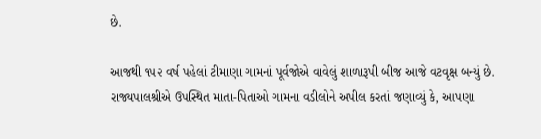છે.

આજથી ૧૫૨ વર્ષ પહેલાં ટીમાણા ગામનાં પૂર્વજોએ વાવેલું શાળારૂપી બીજ આજે વટવૃક્ષ બન્યું છે. રાજ્યપાલશ્રીએ ઉપસ્થિત માતા-પિતાઓ ગામના વડીલોને અપીલ કરતાં જણાવ્યું કે, આપણા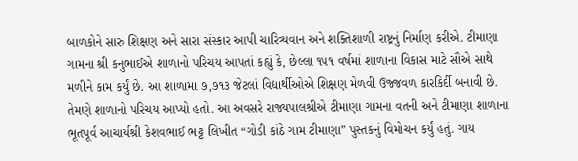બાળકોને સારુ શિક્ષણ અને સારા સંસ્કાર આપી ચારિત્ર્યવાન અને શક્તિશાળી રાષ્ટ્રનું નિર્માણ કરીએ. ટીમાણા ગામના શ્રી‌ કનુભાઈએ શાળાનો પરિચય આપતાં કહ્યું કે, છેલ્લા ૧૫૧ વર્ષમાં શાળાના વિકાસ માટે સૌએ સાથે મળીને કામ કર્યું છે. આ શાળામા ૭,૭૧૩ જેટલાં વિદ્યાર્થીઓએ શિક્ષણ મેળવી ઉજ્જવળ કારકિર્દી બનાવી છે. તેમણે શાળાનો પરિચય આપ્યો હતો. આ અવસરે રાજ્યપાલશ્રીએ ટીમાણા ગામના વતની અને ટીમાણા શાળાના ભૂતપૂર્વ આચાર્યશ્રી કેશવભાઈ ભટ્ટ લિખીત “ગોડી કાંઠે ગામ‌ ટીમાણા” પુસ્તકનું વિમોચન કર્યું હતું. ગાય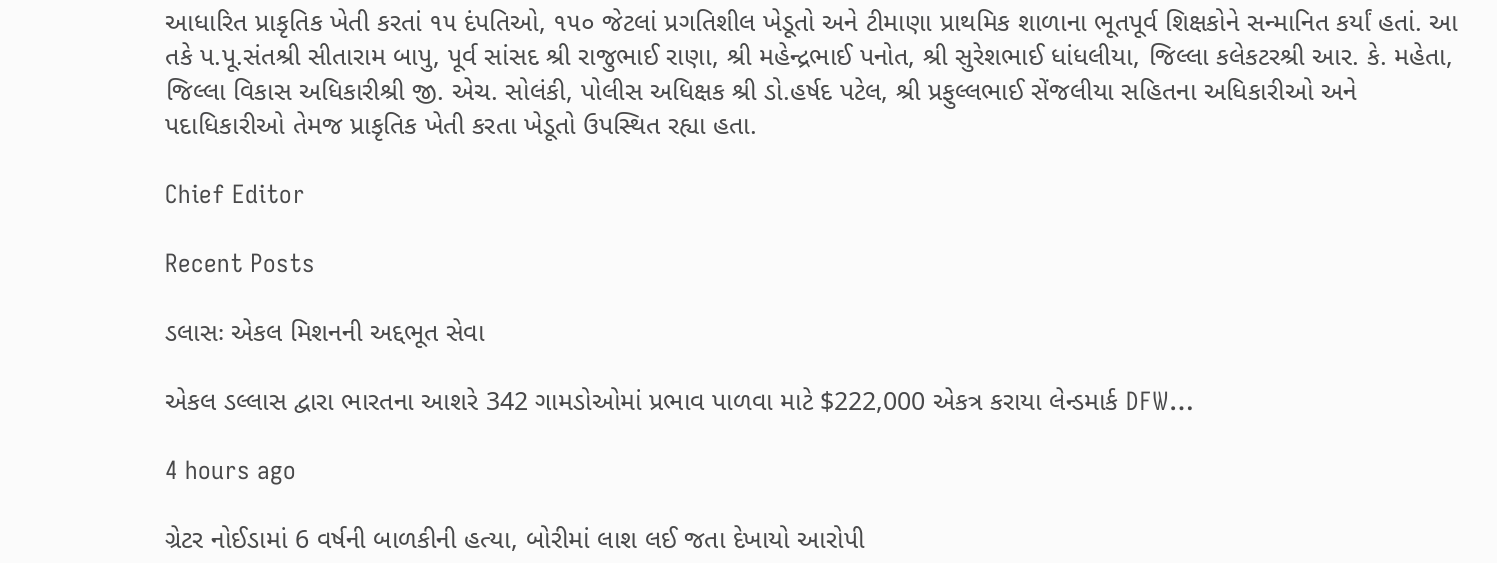આધારિત પ્રાકૃતિક ખેતી કરતાં ૧૫ દંપતિઓ, ૧૫૦ જેટલાં પ્રગતિશીલ ખેડૂતો અને ટીમાણા પ્રાથમિક શાળાના ભૂતપૂર્વ શિક્ષકોને સન્માનિત કર્યાં હતાં. આ તકે પ.પૂ.સંતશ્રી સીતારામ બાપુ, પૂર્વ સાંસદ શ્રી રાજુભાઈ રાણા, શ્રી મહેન્દ્રભાઈ પનોત, શ્રી સુરેશભાઈ ધાંધલીયા, જિલ્લા કલેકટરશ્રી આર. કે. મહેતા, જિલ્લા વિકાસ અધિકારીશ્રી જી. એચ. સોલંકી, પોલીસ અધિક્ષક શ્રી ડો.હર્ષદ પટેલ, શ્રી પ્રફુલ્લભાઈ સેંજલીયા સહિતના અધિકારીઓ અને પદાધિકારીઓ તેમજ પ્રાકૃતિક ખેતી કરતા ખેડૂતો ઉપસ્થિત રહ્યા હતા.

Chief Editor

Recent Posts

ડલાસઃ એકલ મિશનની અદ્દભૂત સેવા

એકલ ડલ્લાસ દ્વારા ભારતના આશરે 342 ગામડોઓમાં પ્રભાવ પાળવા માટે $222,000 એકત્ર કરાયા લેન્ડમાર્ક DFW…

4 hours ago

ગ્રેટર નોઈડામાં 6 વર્ષની બાળકીની હત્યા, બોરીમાં લાશ લઈ જતા દેખાયો આરોપી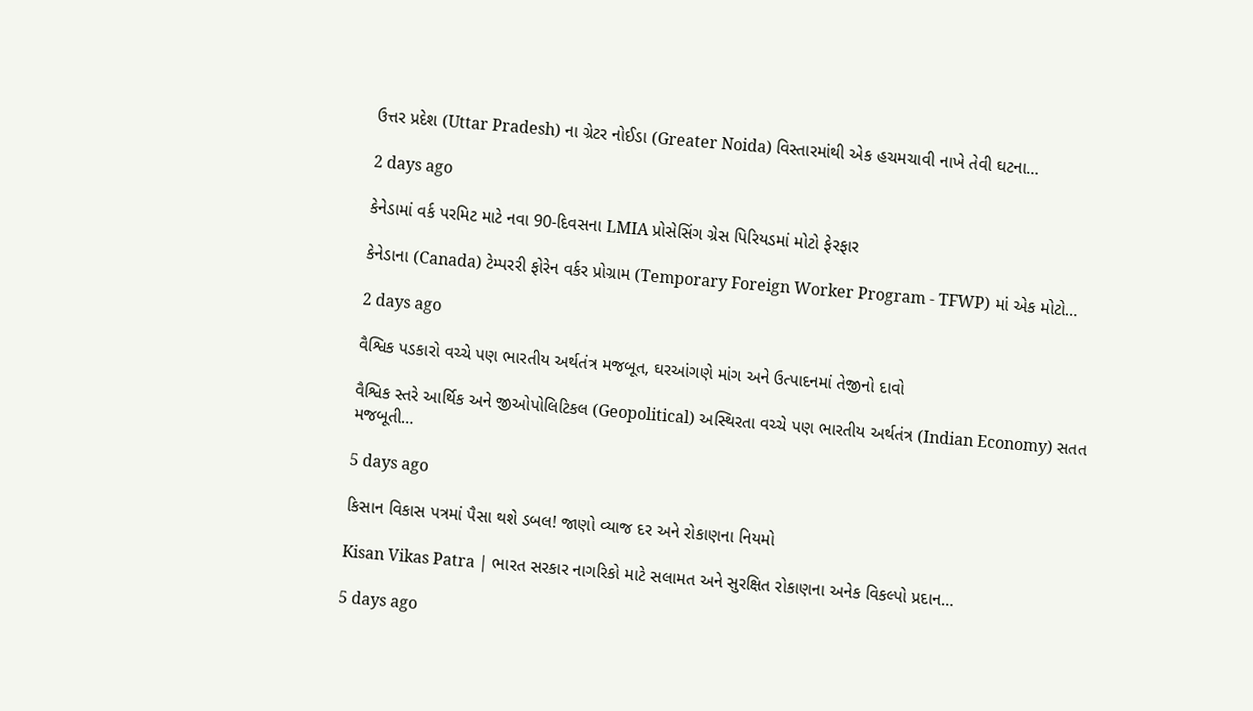ઉત્તર પ્રદેશ (Uttar Pradesh) ના ગ્રેટર નોઈડા (Greater Noida) વિસ્તારમાંથી એક હચમચાવી નાખે તેવી ઘટના…

2 days ago

કેનેડામાં વર્ક પરમિટ માટે નવા 90-દિવસના LMIA પ્રોસેસિંગ ગ્રેસ પિરિયડમાં મોટો ફેરફાર

કેનેડાના (Canada) ટેમ્પરરી ફોરેન વર્કર પ્રોગ્રામ (Temporary Foreign Worker Program - TFWP) માં એક મોટો…

2 days ago

વૈશ્વિક પડકારો વચ્ચે પણ ભારતીય અર્થતંત્ર મજબૂત, ઘરઆંગણે માંગ અને ઉત્પાદનમાં તેજીનો દાવો

વૈશ્વિક સ્તરે આર્થિક અને જીઓપોલિટિકલ (Geopolitical) અસ્થિરતા વચ્ચે પણ ભારતીય અર્થતંત્ર (Indian Economy) સતત મજબૂતી…

5 days ago

કિસાન વિકાસ પત્રમાં પૈસા થશે ડબલ! જાણો વ્યાજ દર અને રોકાણના નિયમો

Kisan Vikas Patra | ભારત સરકાર નાગરિકો માટે સલામત અને સુરક્ષિત રોકાણના અનેક વિકલ્પો પ્રદાન…

5 days ago